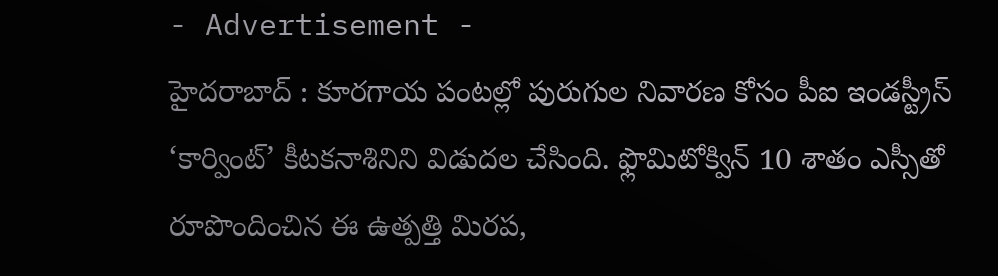- Advertisement -
హైదరాబాద్ : కూరగాయ పంటల్లో పురుగుల నివారణ కోసం పీఐ ఇండస్ట్రీస్ ‘కార్వింట్’ కీటకనాశినిని విడుదల చేసింది. ఫ్లొమిటోక్విన్ 10 శాతం ఎస్సీతో రూపొందించిన ఈ ఉత్పత్తి మిరప,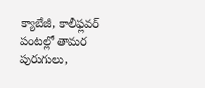క్యాబేజీ, కాలీఫ్లవర్ పంటల్లో తామర పురుగులు,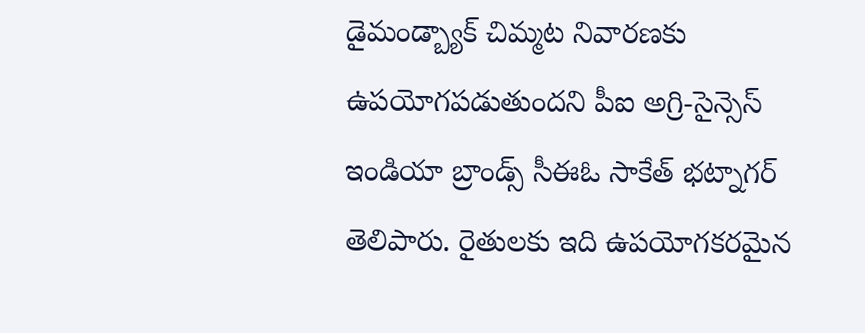డైమండ్బ్యాక్ చిమ్మట నివారణకు ఉపయోగపడుతుందని పీఐ అగ్రి-సైన్సెస్ ఇండియా బ్రాండ్స్ సీఈఓ సాకేత్ భట్నాగర్ తెలిపారు. రైతులకు ఇది ఉపయోగకరమైన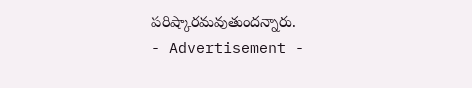పరిష్కారమవుతుందన్నారు.
- Advertisement -